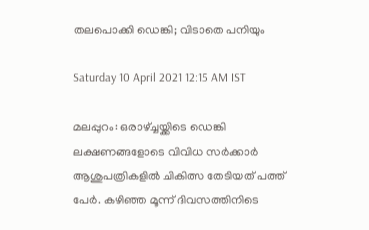തലപൊക്കി ഡെങ്കി; വിടാതെ പനിയും

Saturday 10 April 2021 12:15 AM IST

മലപ്പുറം: ഒരാഴ്ച്ചയ്ക്കിടെ ഡെങ്കി ലക്ഷണങ്ങളോടെ വിവിധ സർക്കാർ ആശുപത്രികളിൽ ചികിത്സ തേടിയത് പത്ത് പേ‌ർ. കഴിഞ്ഞ മൂന്ന് ദിവസത്തിനിടെ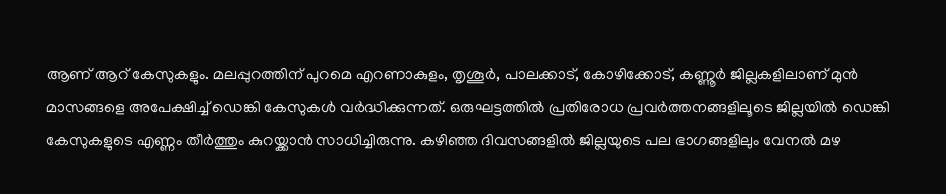ആണ് ആറ് കേസുകളും. മലപ്പുറത്തിന് പുറമെ എറണാകുളം, തൃശൂർ, പാലക്കാട്, കോഴിക്കോട്, കണ്ണൂർ‌ ജില്ലകളിലാണ് മുൻ മാസങ്ങളെ അപേക്ഷിച്ച് ഡെങ്കി കേസുകൾ വർദ്ധിക്കുന്നത്. ഒരുഘട്ടത്തിൽ പ്രതിരോധ പ്രവർത്തനങ്ങളിലൂടെ ജില്ലയിൽ ഡെങ്കി കേസുകളുടെ എണ്ണം തീ‌ർത്തും കുറയ്ക്കാൻ സാധിച്ചിരുന്നു. കഴിഞ്ഞ‍ ദിവസങ്ങളിൽ ജില്ലയുടെ പല ഭാഗങ്ങളിലും വേനൽ മഴ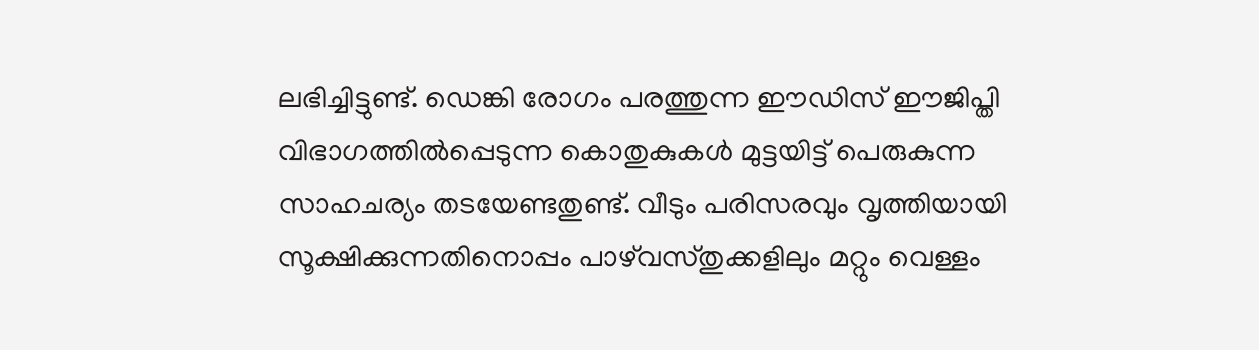ലഭിച്ചിട്ടുണ്ട്. ഡെങ്കി രോഗം പരത്തുന്ന ഈഡിസ് ഈജിപ്തി വിഭാഗത്തിൽപ്പെടുന്ന കൊതുകുകൾ മുട്ടയിട്ട് പെരുകുന്ന സാഹചര്യം തടയേണ്ടതുണ്ട്. വീടും പരിസരവും വൃത്തിയായി സൂക്ഷിക്കുന്നതിനൊപ്പം പാഴ്‌വസ്തുക്കളിലും മറ്റും വെള്ളം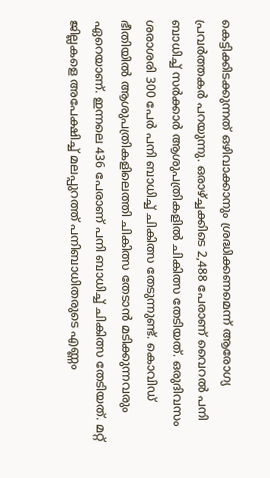കെട്ടിക്കിടക്കുന്നത് ഒഴിവാക്കാനും ശ്രദ്ധിക്കണമെന്ന് ആരോഗ്യ പ്രവർത്തക‌ർ പറയുന്നു. ഒരാഴ്ച്ചക്കിടെ 2,488 പേരാണ് വൈറൽ പനി ബാധിച്ച് സർക്കാർ ആശുപത്രികളിൽ ചികിത്സ തേടിയത്. ഒരുദിവസം ശരാശരി 300 പേർ‌ പനി ബാധിച്ച് ചികിത്സ തേടുന്നുണ്ട്. കൊവിഡ് ഭീതിയിൽ ആശുപത്രികളിലെത്തി ചികിത്സ തേടാൻ മടിക്കുന്നവരും ഏറെയാണ്. ഇന്നലെ 436 പേരാണ് പനി ബാധിച്ച് ചികിത്സ തേടിയത്. മറ്റ് ജില്ലകളെ അപേക്ഷിച്ച് മലപ്പുറത്ത് പനിബാധിതരുടെ എണ്ണം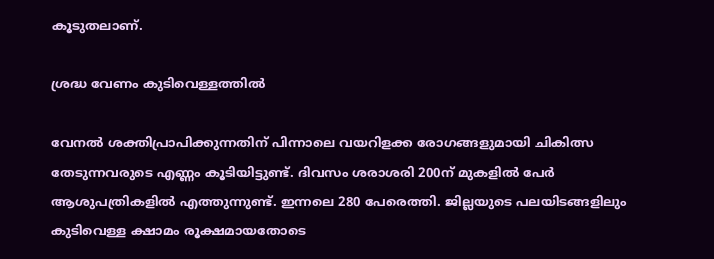കൂടുതലാണ്.

ശ്രദ്ധ വേണം കുടിവെള്ളത്തിൽ

വേനൽ ശക്തിപ്രാപിക്കുന്നതിന് പിന്നാലെ വയറിളക്ക രോഗങ്ങളുമായി ചികിത്സ തേടുന്നവരുടെ എണ്ണം കൂടിയിട്ടുണ്ട്. ദിവസം ശരാശരി 200ന് മുകളിൽ പേർ ആശുപത്രികളിൽ എത്തുന്നുണ്ട്. ഇന്നലെ 280 പേരെത്തി. ജില്ലയുടെ പലയിടങ്ങളിലും കുടിവെള്ള ക്ഷാമം രൂക്ഷമായതോടെ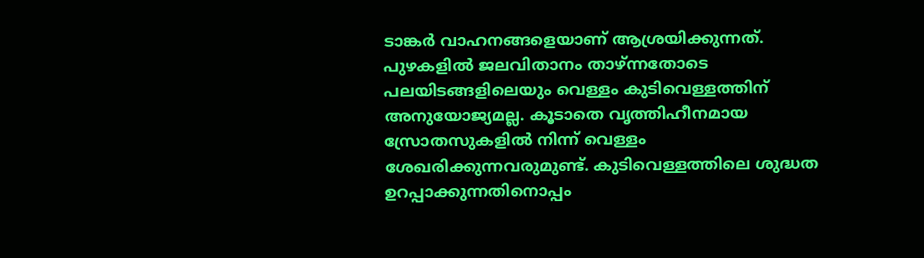ടാങ്കർ വാഹനങ്ങളെയാണ് ആശ്രയിക്കുന്നത്. പുഴകളിൽ ജലവിതാനം താഴ്ന്നതോടെ പലയിടങ്ങളിലെയും വെള്ളം കുടിവെള്ളത്തിന് അനുയോജ്യമല്ല. കൂടാതെ വൃത്തിഹീനമായ സ്രോതസുകളിൽ നിന്ന് വെള്ളം ശേഖരിക്കുന്നവരുമുണ്ട്. കുടിവെള്ളത്തിലെ ശുദ്ധത ഉറപ്പാക്കുന്നതിനൊപ്പം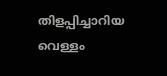തിളപ്പിച്ചാറിയ വെള്ളം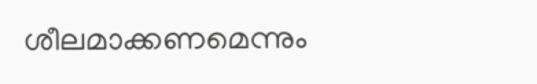ശീലമാക്കണമെന്നും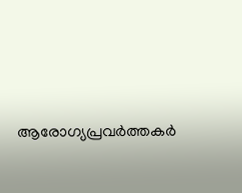ആരോഗ്യപ്രവർത്തക‌ർ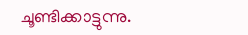ചൂണ്ടിക്കാട്ടുന്നു.